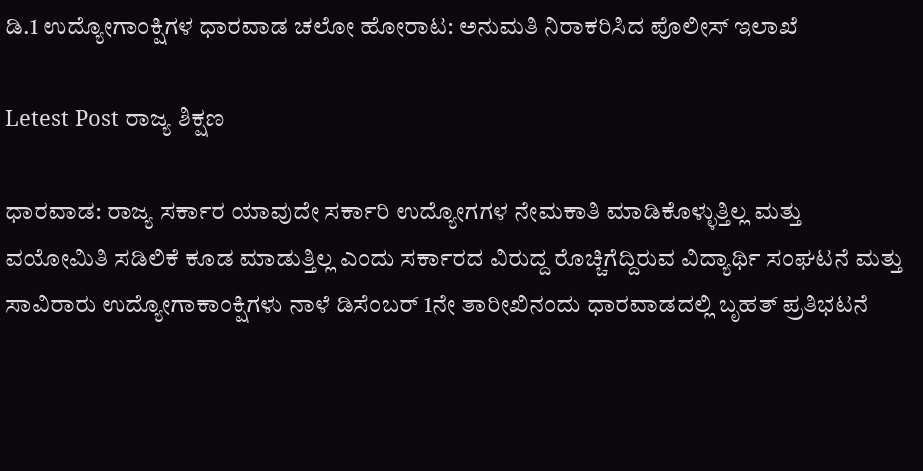ಡಿ.1 ಉದ್ಯೋಗಾಂಕ್ಷಿಗಳ ಧಾರವಾಡ ಚಲೋ ಹೋರಾಟ: ಅನುಮತಿ ನಿರಾಕರಿಸಿದ ಪೊಲೀಸ್ ಇಲಾಖೆ

Letest Post ರಾಜ್ಯ ಶಿಕ್ಷಣ

ಧಾರವಾಡ: ರಾಜ್ಯ ಸರ್ಕಾರ ಯಾವುದೇ ಸರ್ಕಾರಿ ಉದ್ಯೋಗಗಳ ನೇಮಕಾತಿ ಮಾಡಿಕೊಳ್ಳುತ್ತಿಲ್ಲ ಮತ್ತು ವಯೋಮಿತಿ ಸಡಿಲಿಕೆ ಕೂಡ ಮಾಡುತ್ತಿಲ್ಲ ಎಂದು ಸರ್ಕಾರದ ವಿರುದ್ದ ರೊಚ್ಚಿಗೆದ್ದಿರುವ ವಿದ್ಯಾರ್ಥಿ ಸಂಘಟನೆ ಮತ್ತು ಸಾವಿರಾರು ಉದ್ಯೋಗಾಕಾಂಕ್ಷಿಗಳು ನಾಳೆ ಡಿಸೆಂಬರ್ 1ನೇ ತಾರೀಖಿನಂದು ಧಾರವಾಡದಲ್ಲಿ ಬೃಹತ್ ಪ್ರತಿಭಟನೆ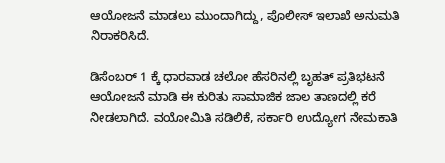ಆಯೋಜನೆ ಮಾಡಲು ಮುಂದಾಗಿದ್ದು, ಪೊಲೀಸ್ ಇಲಾಖೆ ಅನುಮತಿ ನಿರಾಕರಿಸಿದೆ.

ಡಿಸೆಂಬರ್ 1 ಕ್ಕೆ ಧಾರವಾಡ ಚಲೋ‌ ಹೆಸರಿನಲ್ಲಿ ಬೃಹತ್ ಪ್ರತಿಭಟನೆ ಆಯೋಜನೆ ಮಾಡಿ ಈ ಕುರಿತು ಸಾಮಾಜಿಕ ಜಾಲ ತಾಣದಲ್ಲಿ ಕರೆ ನೀಡಲಾಗಿದೆ. ವಯೋಮಿತಿ ಸಡಿಲಿಕೆ, ಸರ್ಕಾರಿ ಉದ್ಯೋಗ ನೇಮಕಾತಿ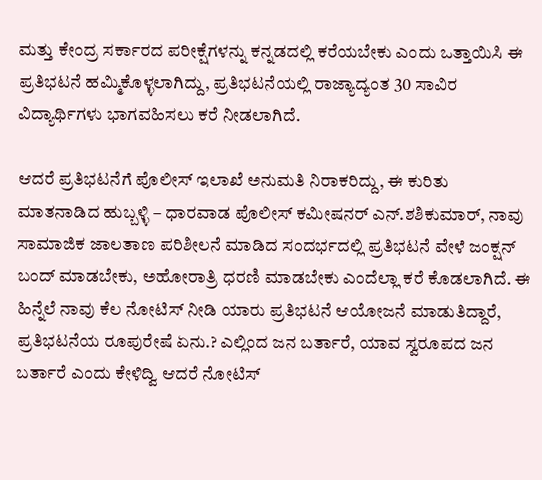ಮತ್ತು ಕೇಂದ್ರ ಸರ್ಕಾರದ ಪರೀಕ್ಷೆಗಳನ್ನು ಕನ್ನಡದಲ್ಲಿ ಕರೆಯಬೇಕು ಎಂದು‌ ಒತ್ತಾಯಿಸಿ ಈ ಪ್ರತಿಭಟನೆ ಹಮ್ಮಿಕೊಳ್ಳಲಾಗಿದ್ದು, ಪ್ರತಿಭಟನೆಯಲ್ಲಿ ರಾಜ್ಯಾದ್ಯಂತ 30 ಸಾವಿರ‌ ವಿದ್ಯಾರ್ಥಿಗಳು ಭಾಗವಹಿಸಲು ಕರೆ ನೀಡಲಾಗಿದೆ.

ಆದರೆ ಪ್ರತಿಭಟನೆಗೆ ಪೊಲೀಸ್ ಇಲಾಖೆ ಅನುಮತಿ ನಿರಾಕರಿದ್ದು, ಈ ಕುರಿತು ಮಾತನಾಡಿದ ಹುಬ್ಬಳ್ಳಿ – ಧಾರವಾಡ ಪೊಲೀಸ್ ಕಮೀಷನರ್ ಎನ್.ಶಶಿಕುಮಾರ್, ನಾವು ಸಾಮಾಜಿಕ ಜಾಲತಾಣ ಪರಿಶೀಲನೆ ಮಾಡಿದ ಸಂದರ್ಭದಲ್ಲಿ ಪ್ರತಿಭಟನೆ ವೇಳೆ ಜಂಕ್ಷನ್ ಬಂದ್ ಮಾಡಬೇಕು, ಅಹೋರಾತ್ರಿ ಧರಣಿ ಮಾಡಬೇಕು ಎಂದೆಲ್ಲಾ ಕರೆ ಕೊಡಲಾಗಿದೆ. ಈ‌ ಹಿನ್ನೆಲೆ ನಾವು‌ ಕೆಲ ನೋಟಿಸ್ ನೀಡಿ ಯಾರು ಪ್ರತಿಭಟನೆ ಆಯೋಜನೆ ಮಾಡುತಿದ್ದಾರೆ, ಪ್ರತಿಭಟನೆಯ ರೂಪುರೇಷೆ ಏನು.? ಎಲ್ಲಿಂದ ಜನ ಬರ್ತಾರೆ, ಯಾವ ಸ್ವರೂಪದ ಜನ ಬರ್ತಾರೆ ಎಂದು ಕೇಳಿದ್ವಿ ಆದರೆ ನೋಟಿಸ್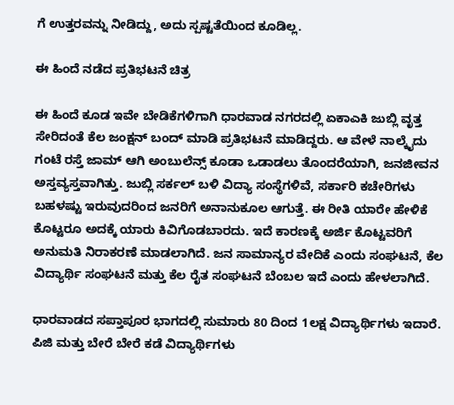ಗೆ ಉತ್ತರವನ್ನು ನೀಡಿದ್ದು, ಅದು ಸ್ಪಷ್ಟತೆಯಿಂದ ಕೂಡಿಲ್ಲ.

ಈ ಹಿಂದೆ ನಡೆದ ಪ್ರತಿಭಟನೆ ಚಿತ್ರ

ಈ‌ ಹಿಂದೆ ಕೂಡ ಇವೇ ಬೇಡಿಕೆಗಳಿಗಾಗಿ ಧಾರವಾಡ ನಗರದಲ್ಲಿ ಏಕಾಎಕಿ ಜುಬ್ಲಿ‌ ವೃತ್ತ ಸೇರಿದಂತೆ ಕೆಲ ಜಂಕ್ಷನ್ ಬಂದ್ ಮಾಡಿ ಪ್ರತಿಭಟನೆ ಮಾಡಿದ್ದರು. ಆ ವೇಳೆ ನಾಲ್ಕೈದು ಗಂಟೆ ರಸ್ತೆ ಜಾಮ್ ಆಗಿ ಅಂಬುಲೆನ್ಸ್ ಕೂಡಾ ಒಡಾಡಲು ತೊಂದರೆಯಾಗಿ, ಜನಜೀವನ ಅಸ್ತವ್ಯಸ್ತವಾಗಿತ್ತು. ಜುಬ್ಲಿ ಸರ್ಕಲ್ ಬಳಿ ವಿದ್ಯಾ ಸಂಸ್ಥೆಗಳಿವೆ, ಸರ್ಕಾರಿ ಕಚೇರಿಗಳು ಬಹಳಷ್ಟು ಇರುವುದರಿಂದ ಜನರಿಗೆ ಅನಾನುಕೂಲ ಆಗುತ್ತೆ. ಈ ರೀತಿ ಯಾರೇ ಹೇಳಿಕೆ ಕೊಟ್ಟರೂ ಅದಕ್ಕೆ ಯಾರು ಕಿವಿಗೊಡಬಾರದು. ಇದೆ ಕಾರಣಕ್ಕೆ ಅರ್ಜಿ ಕೊಟ್ಟವರಿಗೆ ಅನುಮತಿ ನಿರಾಕರಣೆ ಮಾಡಲಾಗಿದೆ. ಜನ ಸಾಮಾನ್ಯರ ವೇದಿಕೆ‌ ಎಂದು ಸಂಘಟನೆ, ಕೆಲ ವಿದ್ಯಾರ್ಥಿ ಸಂಘಟನೆ ಮತ್ತು ಕೆಲ ರೈತ ಸಂಘಟನೆ ಬೆಂಬಲ ಇದೆ ಎಂದು ಹೇಳಲಾಗಿದೆ.

ಧಾರವಾಡದ ಸಪ್ತಾಪೂರ ಭಾಗದಲ್ಲಿ ಸುಮಾರು 80 ದಿಂದ 1ಲಕ್ಷ ವಿದ್ಯಾರ್ಥಿಗಳು ಇದಾರೆ. ಪಿಜಿ ಮತ್ತು ಬೇರೆ ಬೇರೆ ಕಡೆ ವಿದ್ಯಾರ್ಥಿಗಳು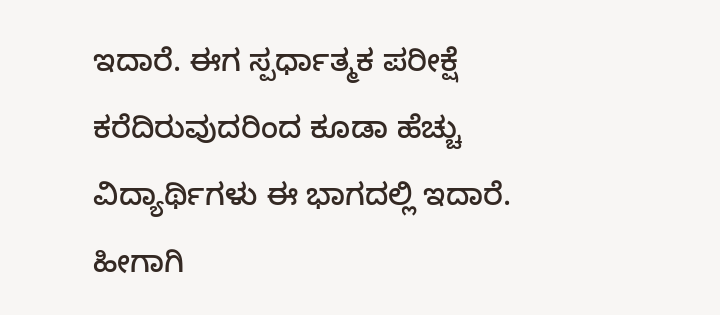ಇದಾರೆ. ಈಗ ಸ್ಪರ್ಧಾತ್ಮಕ ಪರೀಕ್ಷೆ‌ ಕರೆದಿರುವುದರಿಂದ ಕೂಡಾ ಹೆಚ್ಚು ವಿದ್ಯಾರ್ಥಿಗಳು ಈ ಭಾಗದಲ್ಲಿ ಇದಾರೆ. ಹೀಗಾಗಿ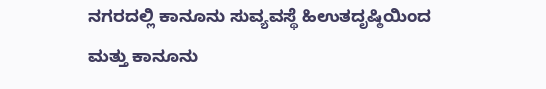ನಗರದಲ್ಲಿ ಕಾನೂನು ಸುವ್ಯವಸ್ಥೆ ಹಿಉತದೃಷ್ಠಿಯಿಂದ ಮತ್ತು ಕಾನೂನು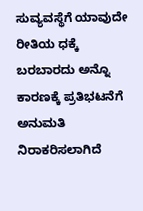ಸುವ್ಯವಸ್ಥೆಗೆ ಯಾವುದೇ ರೀತಿಯ ಧಕ್ಕೆ ಬರಬಾರದು ಅನ್ನೊ ಕಾರಣಕ್ಕೆ ಪ್ರತಿಭಟನೆಗೆ ಅನುಮತಿ ನಿರಾಕರಿಸಲಾಗಿದೆ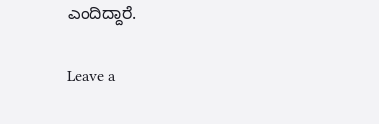ಎಂದಿದ್ದಾರೆ.

Leave a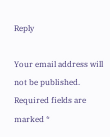Reply

Your email address will not be published. Required fields are marked *